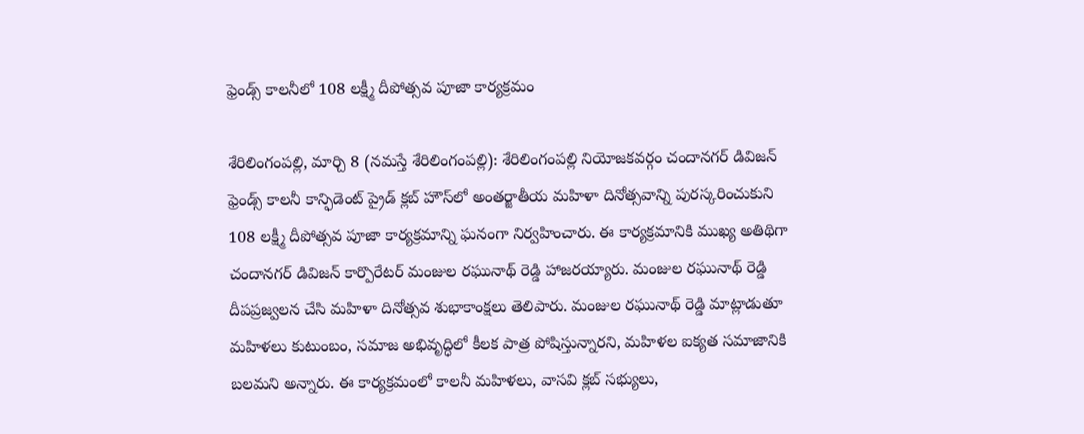ఫ్రెండ్స్ కాలనీలో 108 లక్ష్మీ దీపోత్సవ‌ పూజా కార్యక్రమం

శేరిలింగంప‌ల్లి, మార్చి 8 (న‌మ‌స్తే శేరిలింగంప‌ల్లి): శేరిలింగంపల్లి నియోజకవర్గం చందానగర్ డివిజన్ ఫ్రెండ్స్ కాలనీ కాన్ఫిడెంట్ ప్రైడ్ క్లబ్ హౌస్‌లో అంతర్జాతీయ మహిళా దినోత్సవాన్ని పురస్కరించుకుని 108 లక్ష్మీ దీపోత్సవ పూజా కార్యక్రమాన్ని ఘనంగా నిర్వహించారు. ఈ కార్యక్రమానికి ముఖ్య అతిథిగా చందానగర్ డివిజన్ కార్పొరేటర్ మంజుల రఘునాథ్ రెడ్డి హాజ‌ర‌య్యారు. మంజుల రఘునాథ్ రెడ్డి దీపప్రజ్వలన చేసి మహిళా దినోత్సవ శుభాకాంక్షలు తెలిపారు. మంజుల రఘునాథ్ రెడ్డి మాట్లాడుతూ మహిళలు కుటుంబం, సమాజ అభివృద్ధిలో కీలక పాత్ర పోషిస్తున్నారని, మహిళల ఐక్యత సమాజానికి బలమని అన్నారు. ఈ కార్యక్రమంలో కాలనీ మహిళలు, వాసవి క్లబ్ సభ్యులు,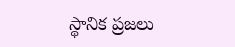స్థానిక ప్రజలు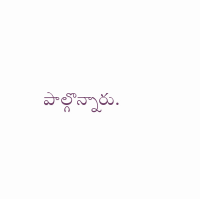పాల్గొన్నారు.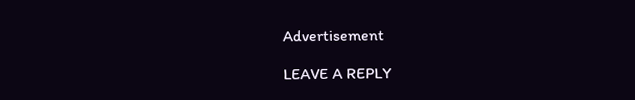Advertisement

LEAVE A REPLY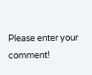Please enter your comment!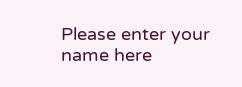Please enter your name here